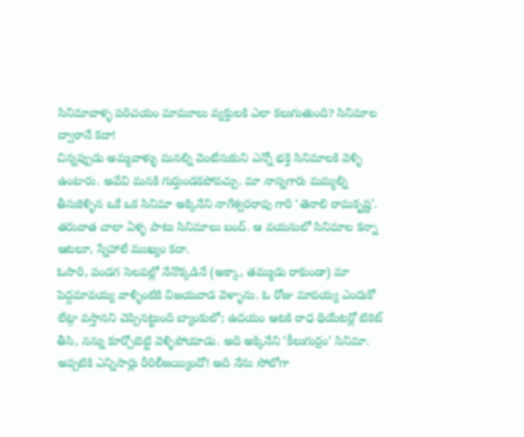సినిమావాళ్ళ పరిచయం మామూలు వ్యక్తులకి ఎలా కలుగుతుంది? సినిమాల ద్వారానే కదా!
చిన్నప్పుడు అమ్మవాళ్ళు మనల్ని వెంటేసుకుని ఎన్నో భక్తి సినిమాలకి వెళ్ళి ఉంటారు. అవేవి మనకి గుర్తుండకపోవచ్చు. మా నాన్నగారు మమ్మల్ని తీసుకెళ్ళిన ఒకే ఒక సినిమా అక్కినేని నాగేశ్వరరావు గారి ‘తెనాలి రామకృష్ణ’. తరువాత చాలా ఏళ్ళ పాటు సినిమాలు బంద్. ఆ వయసులో సినిమాల కన్నా ఆటలూ, స్నేహాలే ముఖ్యం కదా.
ఓసారి, పండగ సెలవల్లో నేనొక్కడినే (అక్కా, తమ్ముడు రాకుండా) మా పెద్దమావయ్య వాళ్ళింటికి విజయవాడ వెళ్ళాను. ఓ రోజు మావయ్య ఎందుకో లేట్గా వస్తానని చెప్పినట్టుంది బ్యాంకులో; ఉదయం ఆటకి రాధ థియేటర్లో టికెట్ తీసి, నన్ను కూర్చోబెట్టి వెళ్ళిపోయాడు. అది అక్కినేని ‘కీలుగుర్రం’ సినిమా. అప్పటికి ఎన్నిసార్లు రీరిలీజయ్యిందో! అది నేను సోలోగా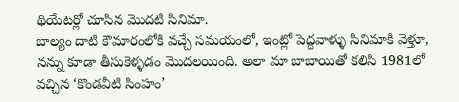థియేటర్లో చూసిన మొదటి సినిమా.
బాల్యం దాటి కౌమారంలోకి వచ్చే సమయంలో, ఇంట్లో పెద్దవాళ్ళు సినిమాకి వెళ్తూ, నన్ను కూడా తీసుకెళ్ళడం మొదలయింది. అలా మా బాబాయితో కలిసి 1981లో వచ్చిన ‘కొండవీటి సింహం’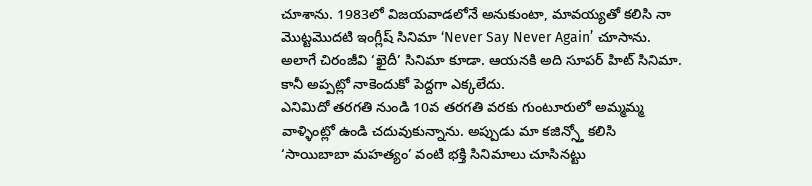చూశాను. 1983లో విజయవాడలోనే అనుకుంటా, మావయ్యతో కలిసి నా మొట్టమొదటి ఇంగ్లీష్ సినిమా ‘Never Say Never Again’ చూసాను. అలాగే చిరంజీవి ‘ఖైదీ’ సినిమా కూడా. ఆయనకి అది సూపర్ హిట్ సినిమా. కానీ అప్పట్లో నాకెందుకో పెద్దగా ఎక్కలేదు.
ఎనిమిదో తరగతి నుండి 10వ తరగతి వరకు గుంటూరులో అమ్మమ్మ వాళ్ళింట్లో ఉండి చదువుకున్నాను. అప్పుడు మా కజిన్స్తో కలిసి ‘సాయిబాబా మహత్యం’ వంటి భక్తి సినిమాలు చూసినట్టు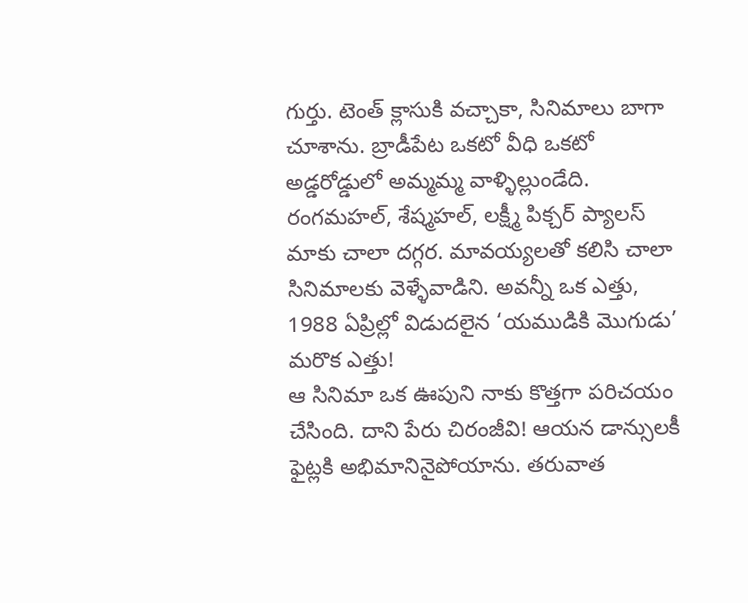గుర్తు. టెంత్ క్లాసుకి వచ్చాకా, సినిమాలు బాగా చూశాను. బ్రాడీపేట ఒకటో వీధి ఒకటో అడ్డరోడ్డులో అమ్మమ్మ వాళ్ళిల్లుండేది. రంగమహల్, శేష్మహల్, లక్ష్మీ పిక్చర్ ప్యాలస్ మాకు చాలా దగ్గర. మావయ్యలతో కలిసి చాలా సినిమాలకు వెళ్ళేవాడిని. అవన్నీ ఒక ఎత్తు, 1988 ఏప్రిల్లో విడుదలైన ‘యముడికి మొగుడు’ మరొక ఎత్తు!
ఆ సినిమా ఒక ఊపుని నాకు కొత్తగా పరిచయం చేసింది. దాని పేరు చిరంజీవి! ఆయన డాన్సులకీ ఫైట్లకి అభిమానినైపోయాను. తరువాత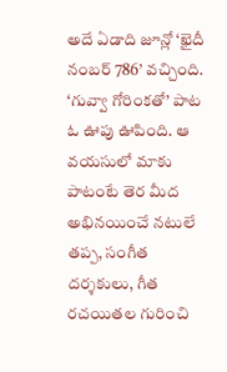అదే ఏడాది జూన్లో ‘ఖైదీ నంబర్ 786’ వచ్చింది. ‘గువ్వా గోరింకతో’ పాట ఓ ఊపు ఊపింది. ఆ వయసులో మాకు పాటంటే తెర మీద అభినయించే నటులే తప్ప, సంగీత దర్శకులు, గీత రచయితల గురించి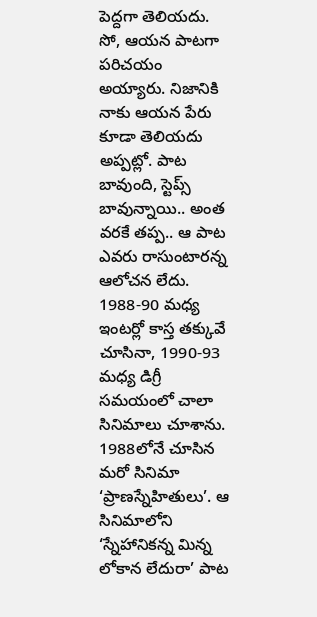పెద్దగా తెలియదు. సో, ఆయన పాటగా పరిచయం అయ్యారు. నిజానికి నాకు ఆయన పేరు కూడా తెలియదు అప్పట్లో. పాట బావుంది, స్టెప్స్ బావున్నాయి.. అంత వరకే తప్ప.. ఆ పాట ఎవరు రాసుంటారన్న ఆలోచన లేదు.
1988-90 మధ్య ఇంటర్లో కాస్త తక్కువే చూసినా, 1990-93 మధ్య డిగ్రీ సమయంలో చాలా సినిమాలు చూశాను.
1988లోనే చూసిన మరో సినిమా ‘ప్రాణస్నేహితులు’. ఆ సినిమాలోని ‘స్నేహానికన్న మిన్న లోకాన లేదురా’ పాట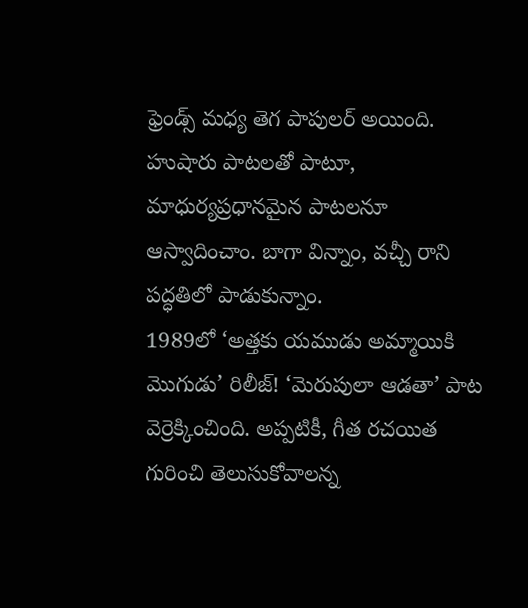ఫ్రెండ్స్ మధ్య తెగ పాపులర్ అయింది. హుషారు పాటలతో పాటూ, మాధుర్యప్రధానమైన పాటలనూ ఆస్వాదించాం. బాగా విన్నాం, వచ్చీ రాని పద్ధతిలో పాడుకున్నాం.
1989లో ‘అత్తకు యముడు అమ్మాయికి మొగుడు’ రిలీజ్! ‘మెరుపులా ఆడతా’ పాట వెర్రెక్కించింది. అప్పటికీ, గీత రచయిత గురించి తెలుసుకోవాలన్న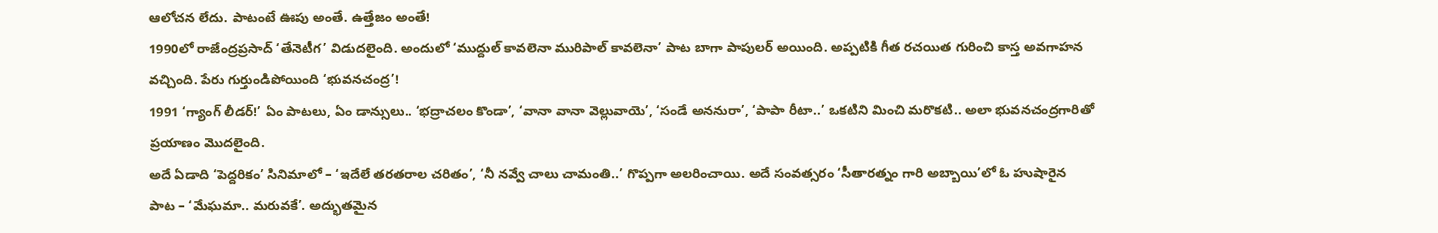ఆలోచన లేదు. పాటంటే ఊపు అంతే. ఉత్తేజం అంతే!
1990లో రాజేంద్రప్రసాద్ ‘తేనెటీగ’ విడుదలైంది. అందులో ‘ముద్దుల్ కావలెనా మురిపాల్ కావలెనా’ పాట బాగా పాపులర్ అయింది. అప్పటికి గీత రచయిత గురించి కాస్త అవగాహన వచ్చింది. పేరు గుర్తుండిపోయింది ‘భువనచంద్ర’!
1991 ‘గ్యాంగ్ లీడర్!’ ఏం పాటలు, ఏం డాన్సులు.. ‘భద్రాచలం కొండా’, ‘వానా వానా వెల్లువాయె’, ‘సండే అననురా’, ‘పాపా రీటా..’ ఒకటిని మించి మరొకటి.. అలా భువనచంద్రగారితో ప్రయాణం మొదలైంది.
అదే ఏడాది ‘పెద్దరికం’ సినిమాలో – ‘ఇదేలే తరతరాల చరితం’, ‘నీ నవ్వే చాలు చామంతి..’ గొప్పగా అలరించాయి. అదే సంవత్సరం ‘సీతారత్నం గారి అబ్బాయి’లో ఓ హుషారైన పాట – ‘మేఘమా.. మరువకే’. అద్భుతమైన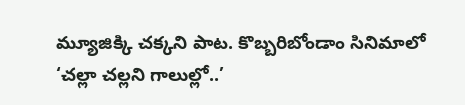మ్యూజిక్కి చక్కని పాట. కొబ్బరిబోండాం సినిమాలో ‘చల్లా చల్లని గాలుల్లో..’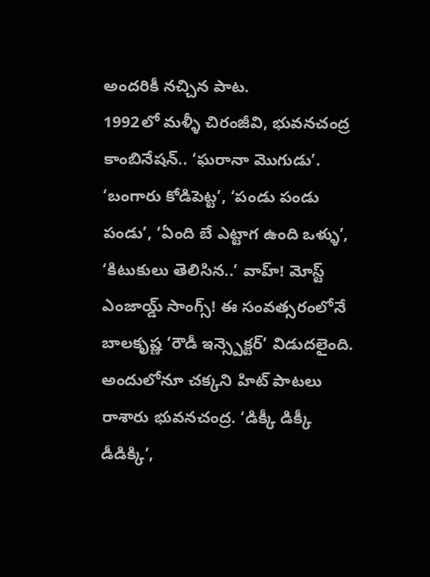అందరికీ నచ్చిన పాట.
1992లో మళ్ళీ చిరంజీవి, భువనచంద్ర కాంబినేషన్.. ‘ఘరానా మొగుడు’. ‘బంగారు కోడిపెట్ట’, ‘పండు పండు పండు’, ‘ఏంది బే ఎట్టాగ ఉంది ఒళ్ళు’, ‘కిటుకులు తెలిసిన..’ వాహ్! మోస్ట్ ఎంజాయ్డ్ సాంగ్స్! ఈ సంవత్సరంలోనే బాలకృష్ణ ‘రౌడీ ఇన్స్పెక్టర్’ విడుదలైంది. అందులోనూ చక్కని హిట్ పాటలు రాశారు భువనచంద్ర. ‘డిక్కీ డిక్కీ డీడిక్కి’,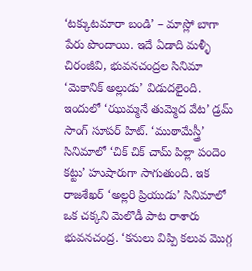‘టక్కుటమారా బండి’ – మాస్లో బాగా పేరు పొందాయి. ఇదే ఏడాది మళ్ళీ చిరంజీవి, భువనచంద్రల సినిమా ‘మెకానిక్ అల్లుడు’ విడుదలైంది. ఇందులో ‘ఝుమ్మనే తుమ్మెద వేట’ డ్రమ్ సాంగ్ సూపర్ హిట్. ‘ముఠామేస్త్రీ’ సినిమాలో ‘చిక్ చిక్ చామ్ పిల్లా పందెం కట్టు’ హుషారుగా సాగుతుంది. ఇక రాజశేఖర్ ‘అల్లరి ప్రియుడు’ సినిమాలో ఒక చక్కని మెలొడీ పాట రాశారు భువనచంద్ర. ‘కనులు విప్పి కలువ మొగ్గ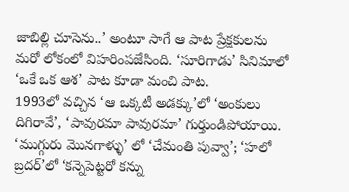జాబిల్లి చూసెను..’ అంటూ సాగే ఆ పాట ప్రేక్షకులను మరో లోకంలో విహరింపజేసింది. ‘సూరిగాడు’ సినిమాలో ‘ఒకే ఒక ఆశ’ పాట కూడా మంచి పాట.
1993లో వచ్చిన ‘ఆ ఒక్కటీ అడక్కు’లో ‘అంకులు దిగిరావే’, ‘పావురమా పావురమా’ గుర్తుండిపోయాయి. ‘ముగ్గురు మొనగాళ్ళు’ లో ‘చేమంతి పువ్వా’; ‘హలో బ్రదర్’లో ‘కన్నెపెట్టరో కన్ను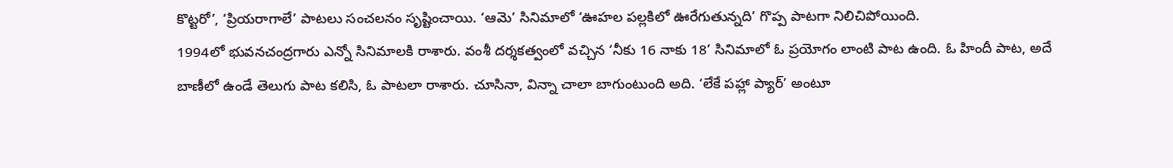కొట్టరో’, ‘ప్రియరాగాలే’ పాటలు సంచలనం సృష్టించాయి. ‘ఆమె’ సినిమాలో ‘ఊహల పల్లకిలో ఊరేగుతున్నది’ గొప్ప పాటగా నిలిచిపోయింది.
1994లో భువనచంద్రగారు ఎన్నో సినిమాలకి రాశారు. వంశీ దర్శకత్వంలో వచ్చిన ‘నీకు 16 నాకు 18’ సినిమాలో ఓ ప్రయోగం లాంటి పాట ఉంది. ఓ హిందీ పాట, అదే బాణీలో ఉండే తెలుగు పాట కలిసి, ఓ పాటలా రాశారు. చూసినా, విన్నా చాలా బాగుంటుంది అది. ‘లేకే పహ్లా ప్యార్’ అంటూ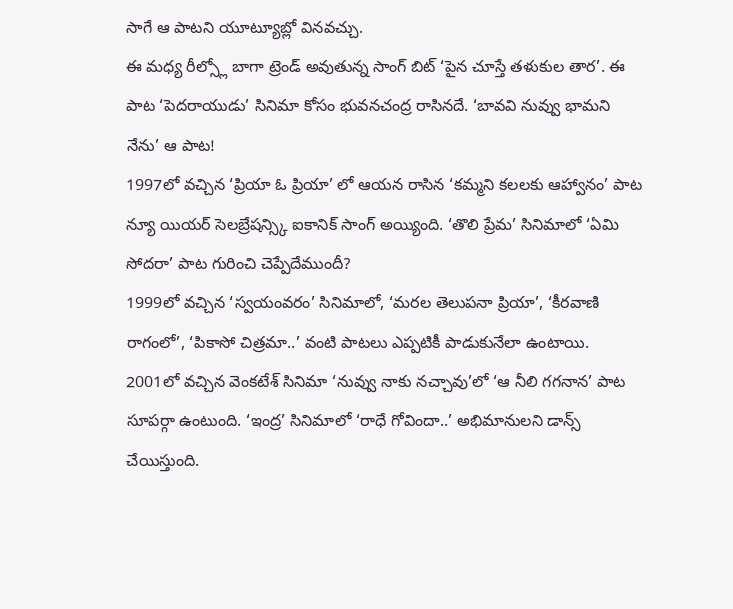సాగే ఆ పాటని యూట్యూబ్లో వినవచ్చు.
ఈ మధ్య రీల్స్లో బాగా ట్రెండ్ అవుతున్న సాంగ్ బిట్ ‘పైన చూస్తే తళుకుల తార’. ఈ పాట ‘పెదరాయుడు’ సినిమా కోసం భువనచంద్ర రాసినదే. ‘బావవి నువ్వు భామని నేను’ ఆ పాట!
1997లో వచ్చిన ‘ప్రియా ఓ ప్రియా’ లో ఆయన రాసిన ‘కమ్మని కలలకు ఆహ్వానం’ పాట న్యూ యియర్ సెలబ్రేషన్స్కి ఐకానిక్ సాంగ్ అయ్యింది. ‘తొలి ప్రేమ’ సినిమాలో ‘ఏమి సోదరా’ పాట గురించి చెప్పేదేముందీ?
1999లో వచ్చిన ‘స్వయంవరం’ సినిమాలో, ‘మరల తెలుపనా ప్రియా’, ‘కీరవాణి రాగంలో’, ‘పికాసో చిత్రమా..’ వంటి పాటలు ఎప్పటికీ పాడుకునేలా ఉంటాయి.
2001లో వచ్చిన వెంకటేశ్ సినిమా ‘నువ్వు నాకు నచ్చావు’లో ‘ఆ నీలి గగనాన’ పాట సూపర్గా ఉంటుంది. ‘ఇంద్ర’ సినిమాలో ‘రాధే గోవిందా..’ అభిమానులని డాన్స్ చేయిస్తుంది.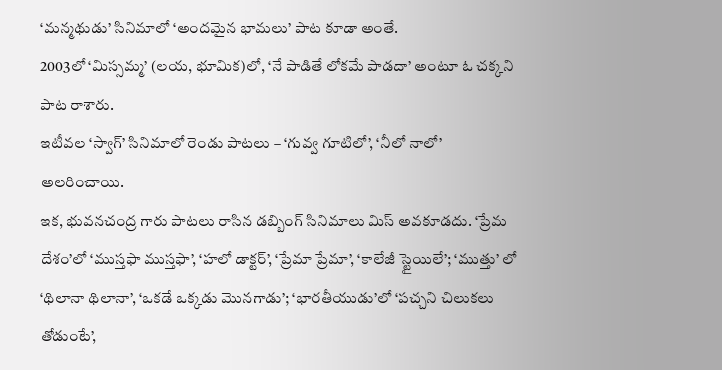‘మన్మథుడు’ సినిమాలో ‘అందమైన భామలు’ పాట కూడా అంతే.
2003లో ‘మిస్సమ్మ’ (లయ, భూమిక)లో, ‘నే పాడితే లోకమే పాడదా’ అంటూ ఓ చక్కని పాట రాశారు.
ఇటీవల ‘స్వాగ్’ సినిమాలో రెండు పాటలు – ‘గువ్వ గూటిలో’, ‘నీలో నాలో’ అలరించాయి.
ఇక, భువనచంద్ర గారు పాటలు రాసిన డబ్బింగ్ సినిమాలు మిస్ అవకూడదు. ‘ప్రేమ దేశం’లో ‘ముస్తఫా ముస్తఫా’, ‘హలో డాక్టర్’, ‘ప్రేమా ప్రేమా’, ‘కాలేజీ స్టైయిలే’; ‘ముత్తు’ లో ‘థిలానా థిలానా’, ‘ఒకడే ఒక్కడు మొనగాడు’; ‘భారతీయుడు’లో ‘పచ్చని చిలుకలు తోడుంటే’,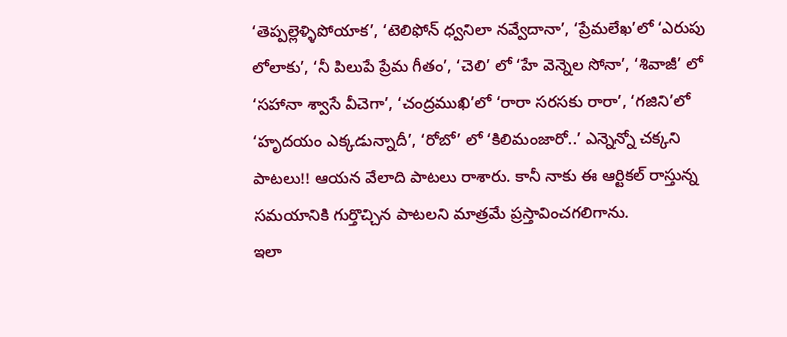‘తెప్పల్లెళ్ళిపోయాక’, ‘టెలిఫోన్ ధ్వనిలా నవ్వేదానా’, ‘ప్రేమలేఖ’లో ‘ఎరుపు లోలాకు’, ‘నీ పిలుపే ప్రేమ గీతం’, ‘చెలి’ లో ‘హే వెన్నెల సోనా’, ‘శివాజీ’ లో ‘సహానా శ్వాసే వీచెగా’, ‘చంద్రముఖి’లో ‘రారా సరసకు రారా’, ‘గజిని’లో ‘హృదయం ఎక్కడున్నాదీ’, ‘రోబో’ లో ‘కిలిమంజారో..’ ఎన్నెన్నో చక్కని పాటలు!! ఆయన వేలాది పాటలు రాశారు. కానీ నాకు ఈ ఆర్టికల్ రాస్తున్న సమయానికి గుర్తొచ్చిన పాటలని మాత్రమే ప్రస్తావించగలిగాను.
ఇలా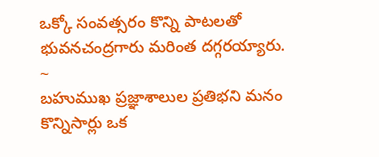ఒక్కో సంవత్సరం కొన్ని పాటలతో భువనచంద్రగారు మరింత దగ్గరయ్యారు.
~
బహుముఖ ప్రజ్ఞాశాలుల ప్రతిభని మనం కొన్నిసార్లు ఒక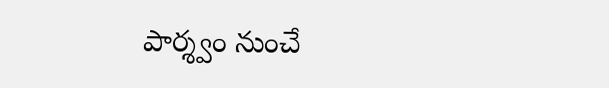పార్శ్వం నుంచే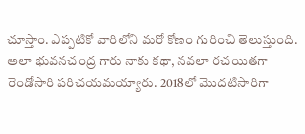చూస్తాం. ఎప్పటికో వారిలోని మరో కోణం గురించి తెలుస్తుంది.
అలా భువనచంద్ర గారు నాకు కథా, నవలా రచయితగా రెండోసారి పరిచయమయ్యారు. 2018లో మొదటిసారిగా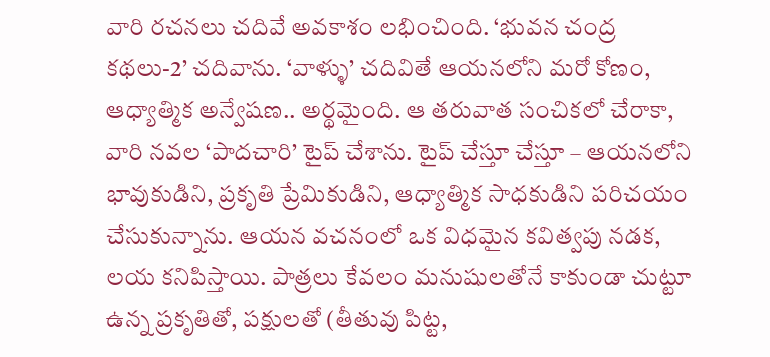వారి రచనలు చదివే అవకాశం లభించింది. ‘భువన చంద్ర కథలు-2’ చదివాను. ‘వాళ్ళు’ చదివితే ఆయనలోని మరో కోణం, ఆధ్యాత్మిక అన్వేషణ.. అర్థమైంది. ఆ తరువాత సంచికలో చేరాకా, వారి నవల ‘పాదచారి’ టైప్ చేశాను. టైప్ చేస్తూ చేస్తూ – ఆయనలోని భావుకుడిని, ప్రకృతి ప్రేమికుడిని, ఆధ్యాత్మిక సాధకుడిని పరిచయం చేసుకున్నాను. ఆయన వచనంలో ఒక విధమైన కవిత్వపు నడక, లయ కనిపిస్తాయి. పాత్రలు కేవలం మనుషులతోనే కాకుండా చుట్టూ ఉన్న ప్రకృతితో, పక్షులతో (తీతువు పిట్ట,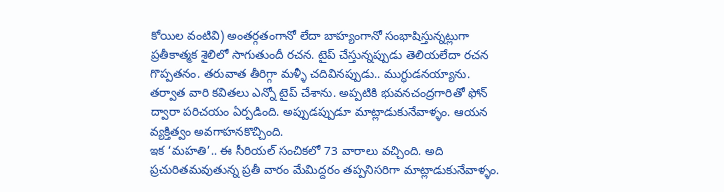కోయిల వంటివి) అంతర్గతంగానో లేదా బాహ్యంగానో సంభాషిస్తున్నట్లుగా ప్రతీకాత్మక శైలిలో సాగుతుందీ రచన. టైప్ చేస్తున్నప్పుడు తెలియలేదా రచన గొప్పతనం. తరువాత తీరిగ్గా మళ్ళీ చదివినప్పుడు.. ముగ్ధుడనయ్యాను.
తర్వాత వారి కవితలు ఎన్నో టైప్ చేశాను. అప్పటికి భువనచంద్రగారితో ఫోన్ ద్వారా పరిచయం ఏర్పడింది. అప్పుడప్పుడూ మాట్లాడుకునేవాళ్ళం. ఆయన వ్యక్తిత్వం అవగాహనకొచ్చింది.
ఇక ‘మహతి’.. ఈ సీరియల్ సంచికలో 73 వారాలు వచ్చింది. అది ప్రచురితమవుతున్న ప్రతీ వారం మేమిద్దరం తప్పనిసరిగా మాట్లాడుకునేవాళ్ళం.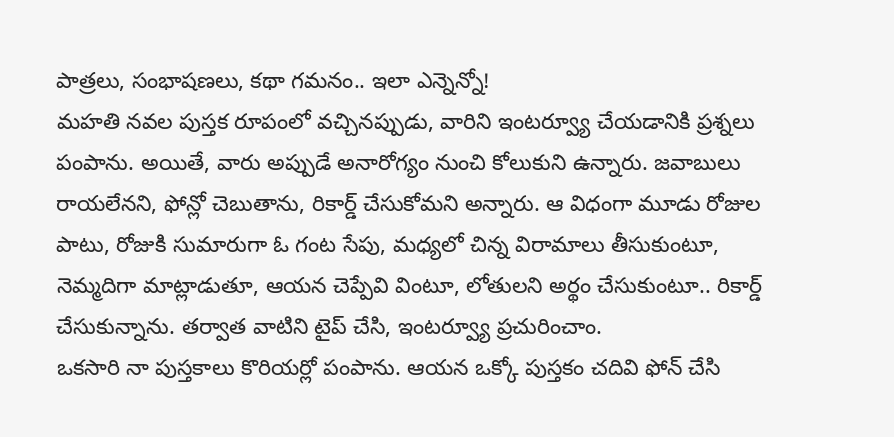పాత్రలు, సంభాషణలు, కథా గమనం.. ఇలా ఎన్నెన్నో!
మహతి నవల పుస్తక రూపంలో వచ్చినప్పుడు, వారిని ఇంటర్వ్యూ చేయడానికి ప్రశ్నలు పంపాను. అయితే, వారు అప్పుడే అనారోగ్యం నుంచి కోలుకుని ఉన్నారు. జవాబులు రాయలేనని, ఫోన్లో చెబుతాను, రికార్డ్ చేసుకోమని అన్నారు. ఆ విధంగా మూడు రోజుల పాటు, రోజుకి సుమారుగా ఓ గంట సేపు, మధ్యలో చిన్న విరామాలు తీసుకుంటూ, నెమ్మదిగా మాట్లాడుతూ, ఆయన చెప్పేవి వింటూ, లోతులని అర్థం చేసుకుంటూ.. రికార్డ్ చేసుకున్నాను. తర్వాత వాటిని టైప్ చేసి, ఇంటర్వ్యూ ప్రచురించాం.
ఒకసారి నా పుస్తకాలు కొరియర్లో పంపాను. ఆయన ఒక్కో పుస్తకం చదివి ఫోన్ చేసి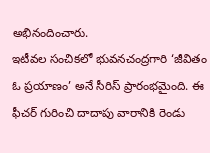అభినందించారు.
ఇటీవల సంచికలో భువనచంద్రగారి ‘జీవితం ఓ ప్రయాణం’ అనే సీరిస్ ప్రారంభమైంది. ఈ ఫీచర్ గురించి దాదాపు వారానికి రెండు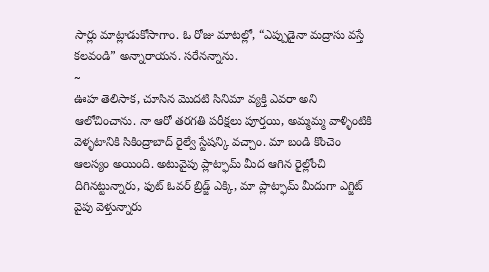సార్లు మాట్లాడుకోసాగాం. ఓ రోజు మాటల్లో, “ఎప్పుడైనా మద్రాసు వస్తే కలవండి” అన్నారాయన. సరేనన్నాను.
~
ఊహ తెలిసాక, చూసిన మొదటి సినిమా వ్యక్తి ఎవరా అని ఆలోచించాను. నా ఆరో తరగతి పరీక్షలు పూర్తయి, అమ్మమ్మ వాళ్ళింటికి వెళ్ళటానికి సికింద్రాబాద్ రైల్వే స్టేషన్కి వచ్చాం. మా బండి కొంచెం ఆలస్యం అయింది. అటువైపు ప్లాట్ఫామ్ మీద ఆగిన రైల్లోంచి దిగినట్టున్నారు, ఫుట్ ఓవర్ బ్రిడ్జ్ ఎక్కి, మా ప్లాట్ఫామ్ మీదుగా ఎగ్జిట్ వైపు వెళ్తున్నారు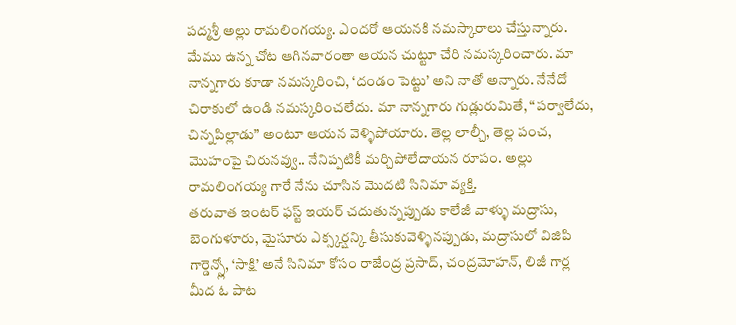పద్మశ్రీ అల్లు రామలింగయ్య. ఎందరో ఆయనకి నమస్కారాలు చేస్తున్నారు. మేము ఉన్న చోట ఆగినవారంతా ఆయన చుట్టూ చేరి నమస్కరించారు. మా నాన్నగారు కూడా నమస్కరించి, ‘దండం పెట్టు’ అని నాతో అన్నారు. నేనేదో చిరాకులో ఉండి నమస్కరించలేదు. మా నాన్నగారు గుడ్లురుమితే, “పర్వాలేదు, చిన్నపిల్లాడు” అంటూ ఆయన వెళ్ళిపోయారు. తెల్ల లాల్చీ, తెల్ల పంచ, మొహంపై చిరునవ్వు.. నేనిప్పటికీ మర్చిపోలేదాయన రూపం. అల్లు రామలింగయ్య గారే నేను చూసిన మొదటి సినిమా వ్యక్తి.
తరువాత ఇంటర్ ఫస్ట్ ఇయర్ చదుతున్నప్పుడు కాలేజీ వాళ్ళు మద్రాసు, బెంగుళూరు, మైసూరు ఎక్స్కర్షన్కి తీసుకువెళ్ళినప్పుడు, మద్రాసులో విజిపి గార్డెన్స్లో, ‘సాక్షి’ అనే సినిమా కోసం రాజేంద్ర ప్రసాద్, చంద్రమోహన్, లిజీ గార్ల మీద ఓ పాట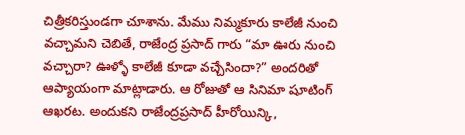చిత్రీకరిస్తుండగా చూశాను. మేము నిమ్మకూరు కాలేజీ నుంచి వచ్చామని చెబితే, రాజేంద్ర ప్రసాద్ గారు “మా ఊరు నుంచి వచ్చారా? ఊళ్ళో కాలేజీ కూడా వచ్చేసిందా?” అందరితో ఆప్యాయంగా మాట్లాడారు. ఆ రోజుతో ఆ సినిమా షూటింగ్ ఆఖరట. అందుకని రాజేంద్రప్రసాద్ హీరోయిన్కి,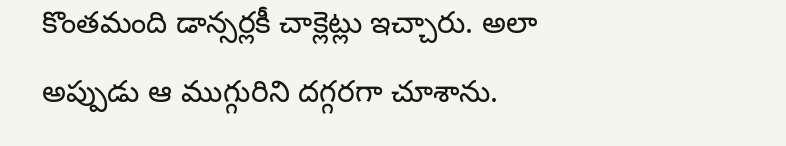కొంతమంది డాన్సర్లకీ చాక్లెట్లు ఇచ్చారు. అలా అప్పుడు ఆ ముగ్గురిని దగ్గరగా చూశాను.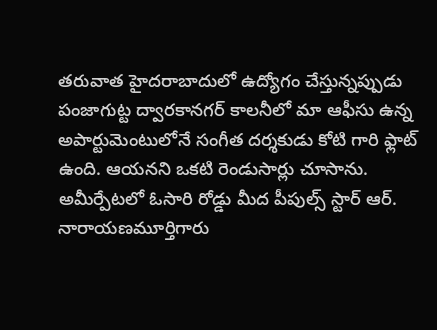తరువాత హైదరాబాదులో ఉద్యోగం చేస్తున్నప్పుడు పంజాగుట్ట ద్వారకానగర్ కాలనీలో మా ఆఫీసు ఉన్న అపార్టుమెంటులోనే సంగీత దర్శకుడు కోటి గారి ఫ్లాట్ ఉంది. ఆయనని ఒకటి రెండుసార్లు చూసాను. అమీర్పేటలో ఓసారి రోడ్డు మీద పీపుల్స్ స్టార్ ఆర్. నారాయణమూర్తిగారు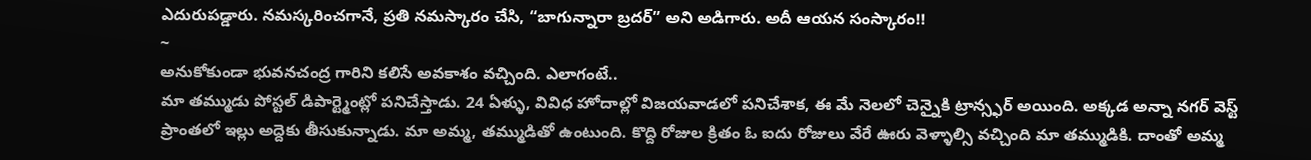ఎదురుపడ్డారు. నమస్కరించగానే, ప్రతి నమస్కారం చేసి, “బాగున్నారా బ్రదర్” అని అడిగారు. అదీ ఆయన సంస్కారం!!
~
అనుకోకుండా భువనచంద్ర గారిని కలిసే అవకాశం వచ్చింది. ఎలాగంటే..
మా తమ్ముడు పోస్టల్ డిపార్ట్మెంట్లో పనిచేస్తాడు. 24 ఏళ్ళు, వివిధ హోదాల్లో విజయవాడలో పనిచేశాక, ఈ మే నెలలో చెన్నైకి ట్రాన్స్ఫర్ అయింది. అక్కడ అన్నా నగర్ వెస్ట్ ప్రాంతలో ఇల్లు అద్దెకు తీసుకున్నాడు. మా అమ్మ, తమ్ముడితో ఉంటుంది. కొద్ది రోజుల క్రితం ఓ ఐదు రోజులు వేరే ఊరు వెళ్ళాల్సి వచ్చింది మా తమ్ముడికి. దాంతో అమ్మ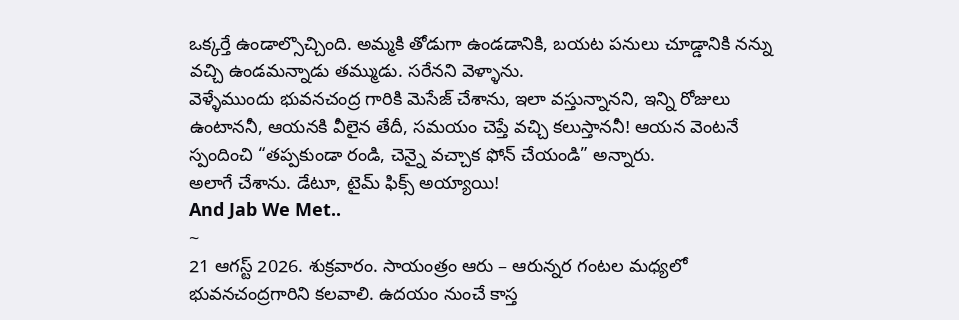ఒక్కర్తే ఉండాల్సొచ్చింది. అమ్మకి తోడుగా ఉండడానికి, బయట పనులు చూడ్డానికి నన్ను వచ్చి ఉండమన్నాడు తమ్ముడు. సరేనని వెళ్ళాను.
వెళ్ళేముందు భువనచంద్ర గారికి మెసేజ్ చేశాను, ఇలా వస్తున్నానని, ఇన్ని రోజులు ఉంటాననీ, ఆయనకి వీలైన తేదీ, సమయం చెప్తే వచ్చి కలుస్తాననీ! ఆయన వెంటనే స్పందించి “తప్పకుండా రండి, చెన్నై వచ్చాక ఫోన్ చేయండి” అన్నారు.
అలాగే చేశాను. డేటూ, టైమ్ ఫిక్స్ అయ్యాయి!
And Jab We Met..
~
21 ఆగస్ట్ 2026. శుక్రవారం. సాయంత్రం ఆరు – ఆరున్నర గంటల మధ్యలో భువనచంద్రగారిని కలవాలి. ఉదయం నుంచే కాస్త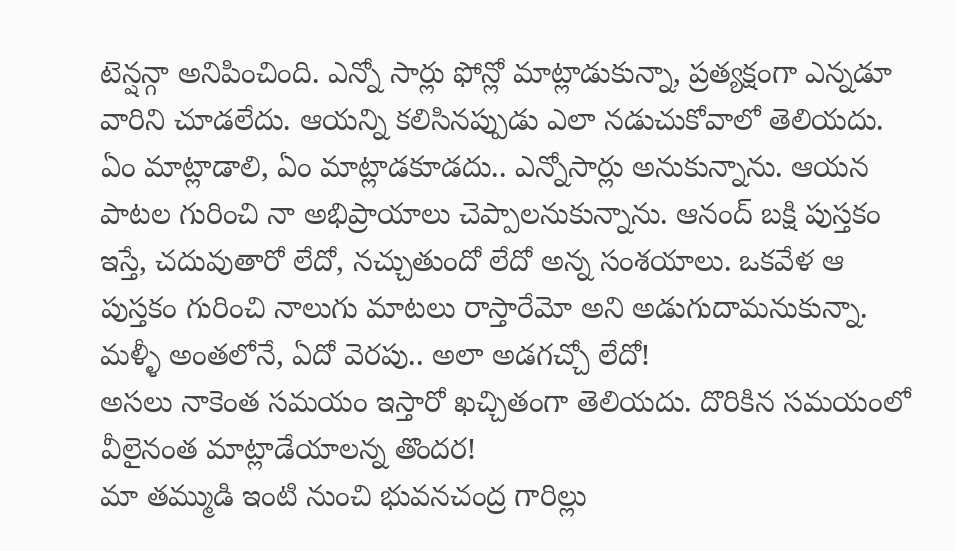టెన్షన్గా అనిపించింది. ఎన్నో సార్లు ఫోన్లో మాట్లాడుకున్నా, ప్రత్యక్షంగా ఎన్నడూ వారిని చూడలేదు. ఆయన్ని కలిసినప్పుడు ఎలా నడుచుకోవాలో తెలియదు. ఏం మాట్లాడాలి, ఏం మాట్లాడకూడదు.. ఎన్నోసార్లు అనుకున్నాను. ఆయన పాటల గురించి నా అభిప్రాయాలు చెప్పాలనుకున్నాను. ఆనంద్ బక్షి పుస్తకం ఇస్తే, చదువుతారో లేదో, నచ్చుతుందో లేదో అన్న సంశయాలు. ఒకవేళ ఆ పుస్తకం గురించి నాలుగు మాటలు రాస్తారేమో అని అడుగుదామనుకున్నా. మళ్ళీ అంతలోనే, ఏదో వెరపు.. అలా అడగచ్చో లేదో!
అసలు నాకెంత సమయం ఇస్తారో ఖచ్చితంగా తెలియదు. దొరికిన సమయంలో వీలైనంత మాట్లాడేయాలన్న తొందర!
మా తమ్ముడి ఇంటి నుంచి భువనచంద్ర గారిల్లు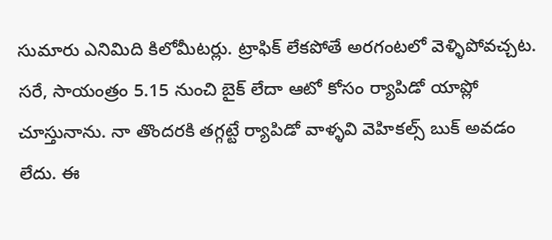సుమారు ఎనిమిది కిలోమీటర్లు. ట్రాఫిక్ లేకపోతే అరగంటలో వెళ్ళిపోవచ్చట.
సరే, సాయంత్రం 5.15 నుంచి బైక్ లేదా ఆటో కోసం ర్యాపిడో యాప్లో చూస్తునాను. నా తొందరకి తగ్గట్టే ర్యాపిడో వాళ్ళవి వెహికల్స్ బుక్ అవడం లేదు. ఈ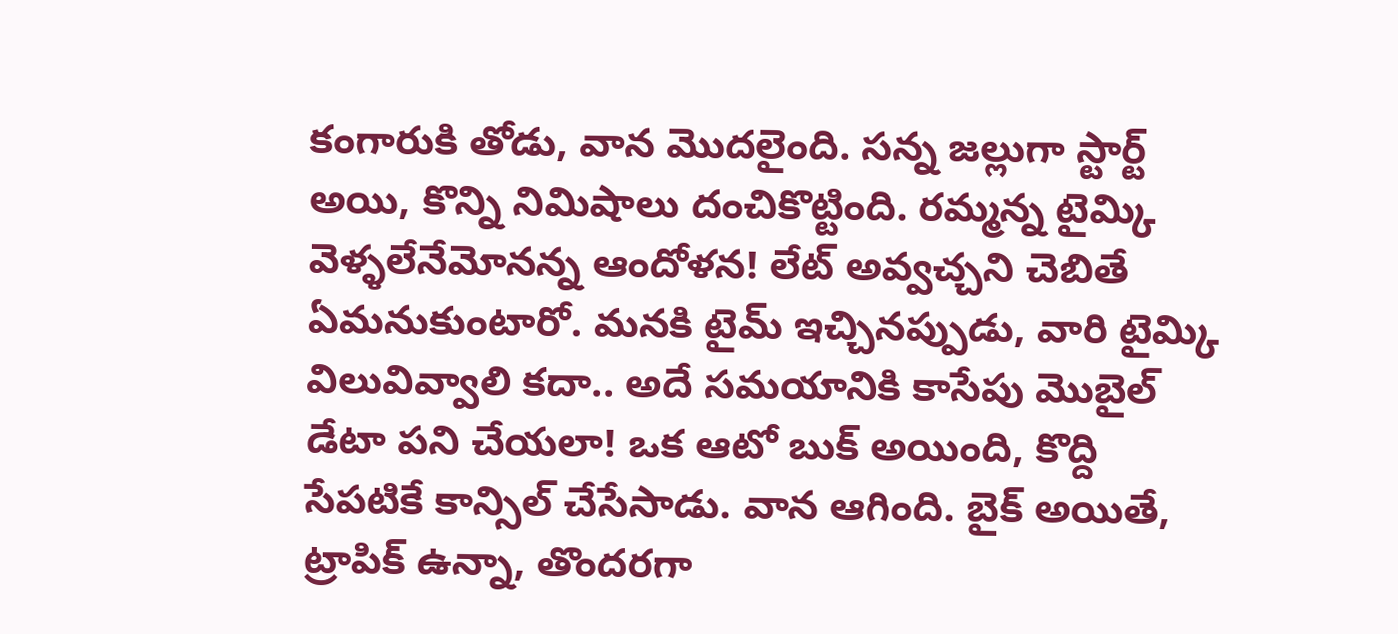కంగారుకి తోడు, వాన మొదలైంది. సన్న జల్లుగా స్టార్ట్ అయి, కొన్ని నిమిషాలు దంచికొట్టింది. రమ్మన్న టైమ్కి వెళ్ళలేనేమోనన్న ఆందోళన! లేట్ అవ్వచ్చని చెబితే ఏమనుకుంటారో. మనకి టైమ్ ఇచ్చినప్పుడు, వారి టైమ్కి విలువివ్వాలి కదా.. అదే సమయానికి కాసేపు మొబైల్ డేటా పని చేయలా! ఒక ఆటో బుక్ అయింది, కొద్ది సేపటికే కాన్సిల్ చేసేసాడు. వాన ఆగింది. బైక్ అయితే, ట్రాపిక్ ఉన్నా, తొందరగా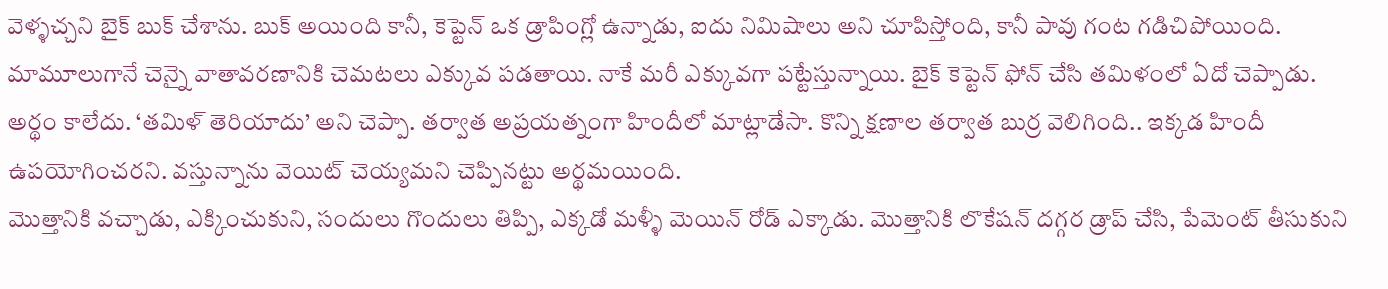వెళ్ళచ్చని బైక్ బుక్ చేశాను. బుక్ అయింది కానీ, కెప్టెన్ ఒక డ్రాపింగ్లో ఉన్నాడు, ఐదు నిమిషాలు అని చూపిస్తోంది, కానీ పావు గంట గడిచిపోయింది. మామూలుగానే చెన్నై వాతావరణానికి చెమటలు ఎక్కువ పడతాయి. నాకే మరీ ఎక్కువగా పట్టేస్తున్నాయి. బైక్ కెప్టెన్ ఫోన్ చేసి తమిళంలో ఏదో చెప్పాడు. అర్థం కాలేదు. ‘తమిళ్ తెరియాదు’ అని చెప్పా. తర్వాత అప్రయత్నంగా హిందీలో మాట్లాడేసా. కొన్ని క్షణాల తర్వాత బుర్ర వెలిగింది.. ఇక్కడ హిందీ ఉపయోగించరని. వస్తున్నాను వెయిట్ చెయ్యమని చెప్పినట్టు అర్థమయింది.
మొత్తానికి వచ్చాడు, ఎక్కించుకుని, సందులు గొందులు తిప్పి, ఎక్కడో మళ్ళీ మెయిన్ రోడ్ ఎక్కాడు. మొత్తానికి లొకేషన్ దగ్గర డ్రాప్ చేసి, పేమెంట్ తీసుకుని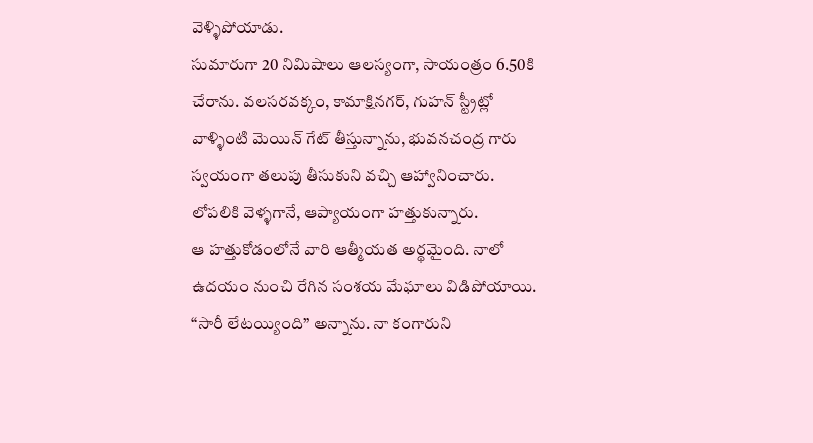వెళ్ళిపోయాడు.
సుమారుగా 20 నిమిషాలు ఆలస్యంగా, సాయంత్రం 6.50కి చేరాను. వలసరవక్కం, కామాక్షినగర్, గుహన్ స్ట్రీట్లో వాళ్ళింటి మెయిన్ గేట్ తీస్తున్నాను, భువనచంద్ర గారు స్వయంగా తలుపు తీసుకుని వచ్చి ఆహ్వానించారు. లోపలికి వెళ్ళగానే, ఆప్యాయంగా హత్తుకున్నారు.
ఆ హత్తుకోడంలోనే వారి ఆత్మీయత అర్థమైంది. నాలో ఉదయం నుంచి రేగిన సంశయ మేఘాలు విడిపోయాయి. “సారీ లేటయ్యింది” అన్నాను. నా కంగారుని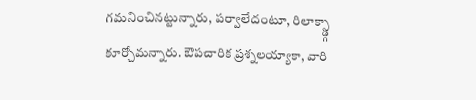గమనించినట్టున్నారు, పర్వాలేదంటూ, రిలాక్స్డ్గా కూర్చోమన్నారు. ఔపచారిక ప్రశ్నలయ్యాకా, వారి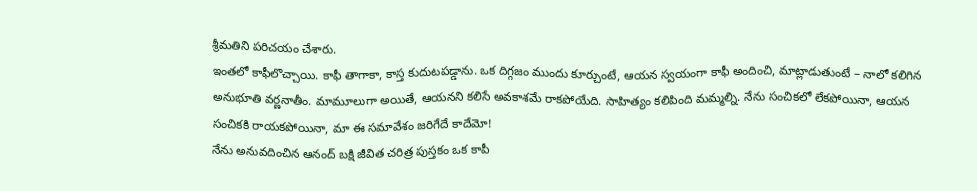శ్రీమతిని పరిచయం చేశారు.
ఇంతలో కాఫీలొచ్చాయి. కాఫీ తాగాకా, కాస్త కుదుటపడ్డాను. ఒక దిగ్గజం ముందు కూర్చుంటే, ఆయన స్వయంగా కాఫీ అందించి, మాట్లాడుతుంటే – నాలో కలిగిన అనుభూతి వర్ణనాతీం. మామూలుగా అయితే, ఆయనని కలిసే అవకాశమే రాకపోయేది. సాహిత్యం కలిపింది మమ్మల్ని. నేను సంచికలో లేకపోయినా, ఆయన సంచికకి రాయకపోయినా, మా ఈ సమావేశం జరిగేదే కాదేమో!
నేను అనువదించిన ఆనంద్ బక్షి జీవిత చరిత్ర పుస్తకం ఒక కాపీ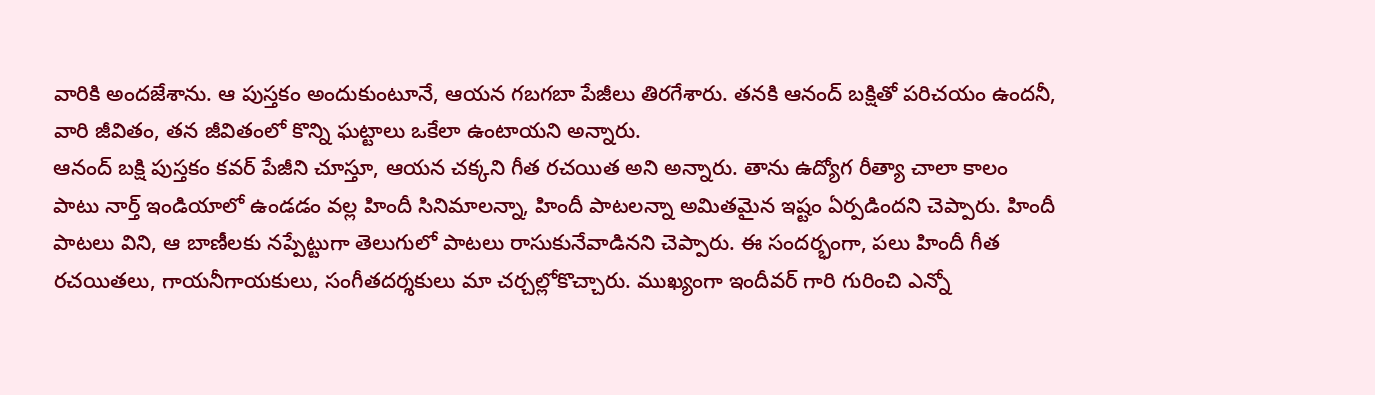వారికి అందజేశాను. ఆ పుస్తకం అందుకుంటూనే, ఆయన గబగబా పేజీలు తిరగేశారు. తనకి ఆనంద్ బక్షితో పరిచయం ఉందనీ, వారి జీవితం, తన జీవితంలో కొన్ని ఘట్టాలు ఒకేలా ఉంటాయని అన్నారు.
ఆనంద్ బక్షి పుస్తకం కవర్ పేజీని చూస్తూ, ఆయన చక్కని గీత రచయిత అని అన్నారు. తాను ఉద్యోగ రీత్యా చాలా కాలం పాటు నార్త్ ఇండియాలో ఉండడం వల్ల హిందీ సినిమాలన్నా, హిందీ పాటలన్నా అమితమైన ఇష్టం ఏర్పడిందని చెప్పారు. హిందీ పాటలు విని, ఆ బాణీలకు నప్పేట్టుగా తెలుగులో పాటలు రాసుకునేవాడినని చెప్పారు. ఈ సందర్భంగా, పలు హిందీ గీత రచయితలు, గాయనీగాయకులు, సంగీతదర్శకులు మా చర్చల్లోకొచ్చారు. ముఖ్యంగా ఇందీవర్ గారి గురించి ఎన్నో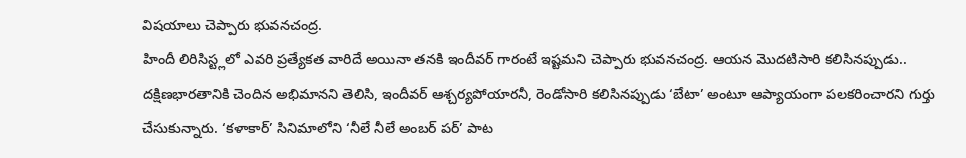విషయాలు చెప్పారు భువనచంద్ర.
హిందీ లిరిసిస్ట్లలో ఎవరి ప్రత్యేకత వారిదే అయినా తనకి ఇందీవర్ గారంటే ఇష్టమని చెప్పారు భువనచంద్ర. ఆయన మొదటిసారి కలిసినప్పుడు.. దక్షిణభారతానికి చెందిన అభిమానని తెలిసి, ఇందీవర్ ఆశ్చర్యపోయారనీ, రెండోసారి కలిసినప్పుడు ‘బేటా’ అంటూ ఆప్యాయంగా పలకరించారని గుర్తు చేసుకున్నారు. ‘కళాకార్’ సినిమాలోని ‘నీలే నీలే అంబర్ పర్’ పాట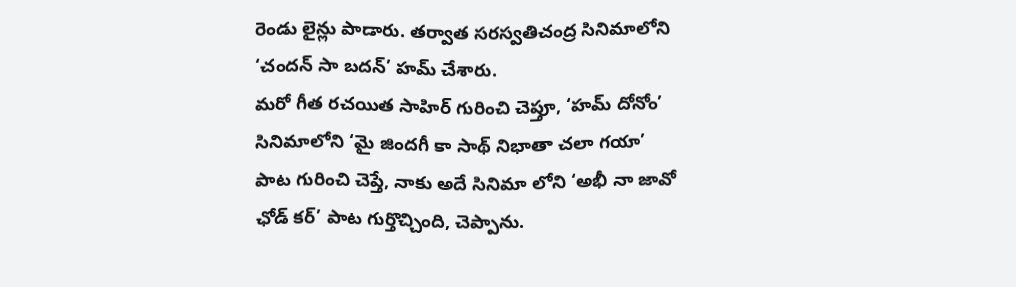రెండు లైన్లు పాడారు. తర్వాత సరస్వతిచంద్ర సినిమాలోని ‘చందన్ సా బదన్’ హమ్ చేశారు.
మరో గీత రచయిత సాహిర్ గురించి చెప్తూ, ‘హమ్ దోనోం’ సినిమాలోని ‘మై జిందగీ కా సాథ్ నిభాతా చలా గయా’ పాట గురించి చెప్తే, నాకు అదే సినిమా లోని ‘అభీ నా జావో ఛోడ్ కర్’ పాట గుర్తొచ్చింది, చెప్పాను.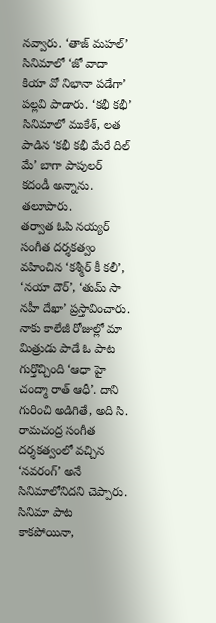నవ్వారు. ‘తాజ్ మహల్’ సినిమాలో ‘జో వాదా కియా వో నిభానా పడేగా’ పల్లవి పాడారు. ‘కభీ కభీ’ సినిమాలో ముకేశ్, లత పాడిన ‘కభీ కభీ మేరే దిల్ మే’ బాగా పాపులర్ కదండీ అన్నాను. తలూపారు.
తర్వాత ఓపి నయ్యర్ సంగీత దర్శకత్వం వహించిన ‘కశ్మీర్ కీ కలీ’, ‘నయా దౌర్’, ‘తుమ్ సా నహీ దేఖా’ ప్రస్తావించారు. నాకు కాలేజీ రోజుల్లో మా మిత్రుడు పాడే ఓ పాట గుర్తొచ్చింది ‘ఆధా హై చంద్మా రాత్ ఆధీ’. దాని గురించి అడిగితే, అది సి. రామచంద్ర సంగీత దర్శకత్వంలో వచ్చిన ‘నవరంగ్’ అనే సినిమాలోనిదని చెప్పారు. సినిమా పాట కాకపోయినా,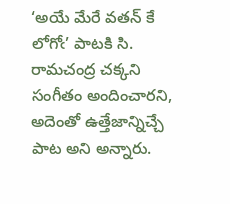‘అయే మేరే వతన్ కే లోగోఁ’ పాటకి సి. రామచంద్ర చక్కని సంగీతం అందించారని, అదెంతో ఉత్తేజాన్నిచ్చే పాట అని అన్నారు.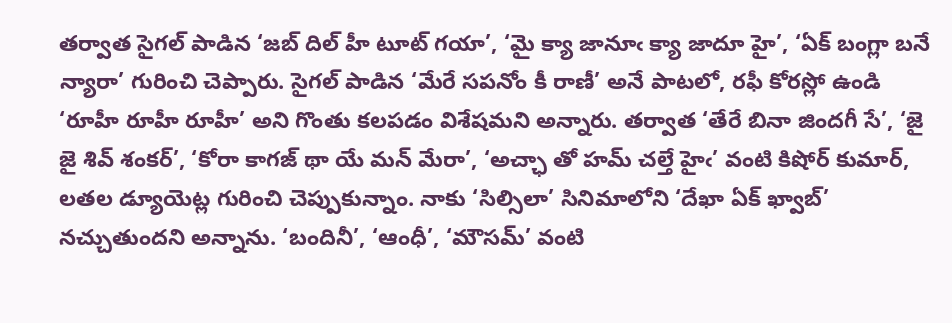తర్వాత సైగల్ పాడిన ‘జబ్ దిల్ హీ టూట్ గయా’, ‘మై క్యా జానూఁ క్యా జాదూ హై’, ‘ఏక్ బంగ్లా బనే న్యారా’ గురించి చెప్పారు. సైగల్ పాడిన ‘మేరే సపనోం కీ రాణీ’ అనే పాటలో, రఫీ కోరస్లో ఉండి ‘రూహీ రూహీ రూహీ’ అని గొంతు కలపడం విశేషమని అన్నారు. తర్వాత ‘తేరే బినా జిందగీ సే’, ‘జై జై శివ్ శంకర్’, ‘కోరా కాగజ్ థా యే మన్ మేరా’, ‘అచ్ఛా తో హమ్ చల్తే హైఁ’ వంటి కిషోర్ కుమార్, లతల డ్యూయెట్ల గురించి చెప్పుకున్నాం. నాకు ‘సిల్సిలా’ సినిమాలోని ‘దేఖా ఏక్ ఖ్వాబ్’ నచ్చుతుందని అన్నాను. ‘బందినీ’, ‘ఆంధీ’, ‘మౌసమ్’ వంటి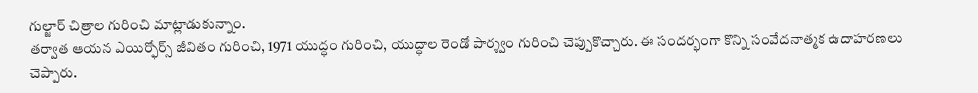గుల్జార్ చిత్రాల గురించి మాట్లాడుకున్నాం.
తర్వాత ఆయన ఎయిర్ఫోర్స్ జీవితం గురించి, 1971 యుద్ధం గురించి, యుద్ధాల రెండో పార్శ్వం గురించి చెప్పుకొచ్చారు. ఈ సందర్భంగా కొన్ని సంవేదనాత్మక ఉదాహరణలు చెప్పారు.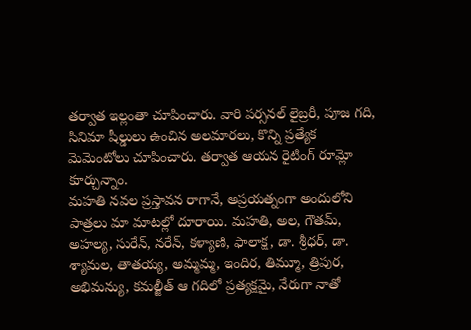తర్వాత ఇల్లంతా చూపించారు. వారి పర్సనల్ లైబ్రరీ, పూజ గది, సినిమా షీల్డులు ఉంచిన అలమారలు, కొన్ని ప్రత్యేక మెమెంటోలు చూపించారు. తర్వాత ఆయన రైటింగ్ రూమ్లో కూర్చున్నాం.
మహతి నవల ప్రస్తావన రాగానే, అప్రయత్నంగా అందులోని పాత్రలు మా మాటల్లో దూరాయి. మహతి, అల, గౌతమ్, అహల్య, సురేన్, నరేన్, కళ్యాణి, ఫాలాక్ష, డా. శ్రీధర్, డా. శ్యామల, తాతయ్య, అమ్మమ్మ, ఇందిర, తిమ్మూ, త్రిపుర, అభిమన్యు, కమల్జీత్ ఆ గదిలో ప్రత్యక్షమై, నేరుగా నాతో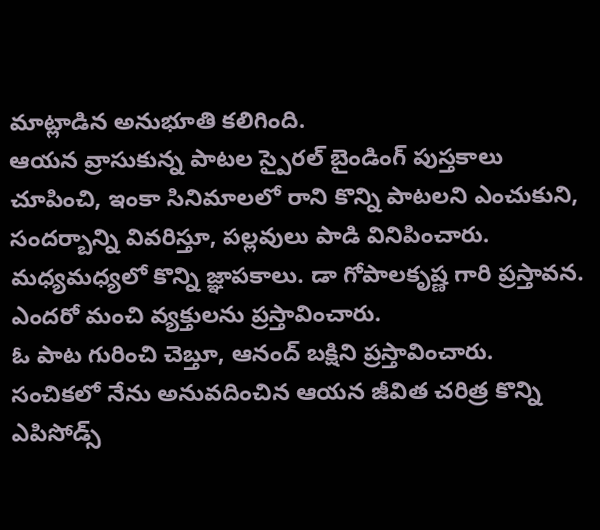మాట్లాడిన అనుభూతి కలిగింది.
ఆయన వ్రాసుకున్న పాటల స్పైరల్ బైండింగ్ పుస్తకాలు చూపించి, ఇంకా సినిమాలలో రాని కొన్ని పాటలని ఎంచుకుని, సందర్బాన్ని వివరిస్తూ, పల్లవులు పాడి వినిపించారు. మధ్యమధ్యలో కొన్ని జ్ఞాపకాలు. డా గోపాలకృష్ణ గారి ప్రస్తావన. ఎందరో మంచి వ్యక్తులను ప్రస్తావించారు.
ఓ పాట గురించి చెబ్తూ, ఆనంద్ బక్షిని ప్రస్తావించారు. సంచికలో నేను అనువదించిన ఆయన జీవిత చరిత్ర కొన్ని ఎపిసోడ్స్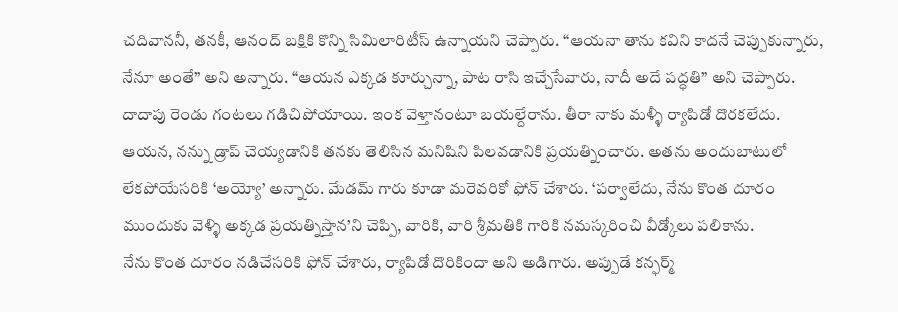చదివాననీ, తనకీ, ఆనంద్ బక్షికి కొన్ని సిమిలారిటీస్ ఉన్నాయని చెప్పారు. “ఆయనా తాను కవిని కాదనే చెప్పుకున్నారు, నేనూ అంతే” అని అన్నారు. “ఆయన ఎక్కడ కూర్చున్నా, పాట రాసి ఇచ్చేసేవారు, నాదీ అదే పద్ధతి” అని చెప్పారు.
దాదాపు రెండు గంటలు గడిచిపోయాయి. ఇంక వెళ్తానంటూ బయల్దేరాను. తీరా నాకు మళ్ళీ ర్యాపిడో దొరకలేదు. ఆయన, నన్ను డ్రాప్ చెయ్యడానికి తనకు తెలిసిన మనిషిని పిలవడానికి ప్రయత్నించారు. అతను అందుబాటులో లేకపోయేసరికి ‘అయ్యో’ అన్నారు. మేడమ్ గారు కూడా మరెవరికో ఫోన్ చేశారు. ‘పర్వాలేదు, నేను కొంత దూరం ముందుకు వెళ్ళి అక్కడ ప్రయత్నిస్తాన’ని చెప్పి, వారికి, వారి శ్రీమతికి గారికి నమస్కరించి వీడ్కోలు పలికాను.
నేను కొంత దూరం నడిచేసరికి ఫోన్ చేశారు, ర్యాపిడో దొరికిందా అని అడిగారు. అప్పుడే కన్ఫర్మ్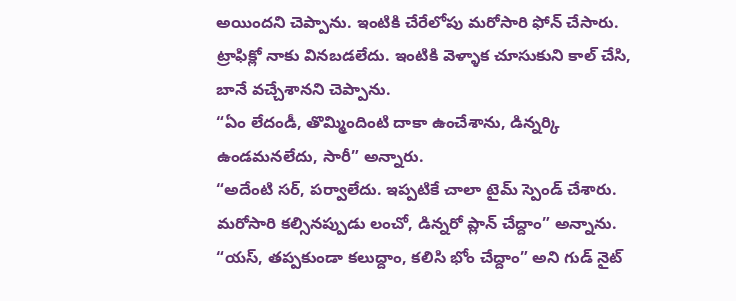అయిందని చెప్పాను. ఇంటికి చేరేలోపు మరోసారి ఫోన్ చేసారు. ట్రాఫిక్లో నాకు వినబడలేదు. ఇంటికి వెళ్ళాక చూసుకుని కాల్ చేసి, బానే వచ్చేశానని చెప్పాను.
“ఏం లేదండీ, తొమ్మిందింటి దాకా ఉంచేశాను, డిన్నర్కి ఉండమనలేదు, సారీ” అన్నారు.
“అదేంటి సర్, పర్వాలేదు. ఇప్పటికే చాలా టైమ్ స్పెండ్ చేశారు. మరోసారి కల్సినప్పుడు లంచో, డిన్నరో ప్లాన్ చేద్దాం” అన్నాను.
“యస్, తప్పకుండా కలుద్దాం, కలిసి భోం చేద్దాం” అని గుడ్ నైట్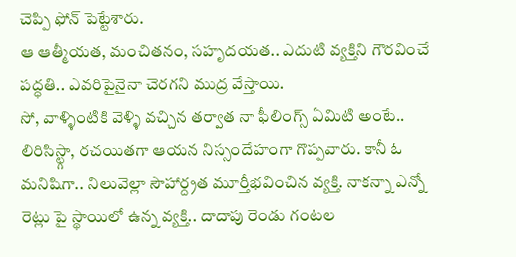చెప్పి ఫోన్ పెట్టేశారు.
ఆ ఆత్మీయత, మంచితనం, సహృదయత.. ఎదుటి వ్యక్తిని గౌరవించే పద్ధతి.. ఎవరిపైనైనా చెరగని ముద్ర వేస్తాయి.
సో, వాళ్ళింటికి వెళ్ళి వచ్చిన తర్వాత నా ఫీలింగ్స్ ఏమిటి అంటే..
లిరిసిస్ట్గా, రచయితగా ఆయన నిస్సందేహంగా గొప్పవారు. కానీ ఓ మనిషిగా.. నిలువెల్లా సౌహార్ద్రత మూర్తీభవించిన వ్యక్తి. నాకన్నా ఎన్నో రెట్లు పై స్థాయిలో ఉన్న వ్యక్తి.. దాదాపు రెండు గంటల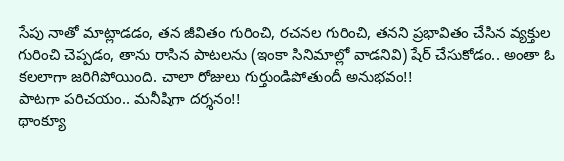సేపు నాతో మాట్లాడడం, తన జీవితం గురించి, రచనల గురించి, తనని ప్రభావితం చేసిన వ్యక్తుల గురించి చెప్పడం, తాను రాసిన పాటలను (ఇంకా సినిమాల్లో వాడనివి) షేర్ చేసుకోడం.. అంతా ఓ కలలాగా జరిగిపోయింది. చాలా రోజులు గుర్తుండిపోతుందీ అనుభవం!!
పాటగా పరిచయం.. మనీషిగా దర్శనం!!
థాంక్యూ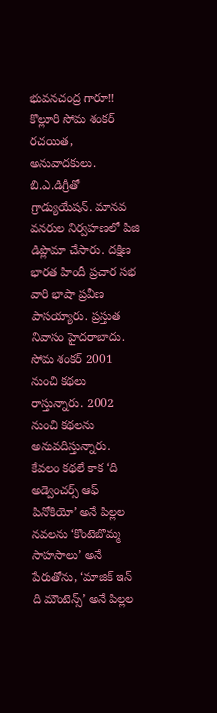భువనచంద్ర గారూ!!
కొల్లూరి సోమ శంకర్ రచయిత, అనువాదకులు. బి.ఎ.డిగ్రీతో గ్రాడ్యుయేషన్. మానవ వనరుల నిర్వహణలో పిజి డిప్లొమా చేసారు. దక్షిణ భారత హిందీ ప్రచార సభ వారి భాషా ప్రవీణ పాసయ్యారు. ప్రస్తుత నివాసం హైదరాబాదు.
సోమ శంకర్ 2001 నుంచి కథలు రాస్తున్నారు. 2002 నుంచి కథలను అనువదిస్తున్నారు. కేవలం కథలే కాక ‘ది అడ్వెంచర్స్ ఆఫ్ పినోకియో’ అనే పిల్లల నవలను ‘కొంటెబొమ్మ సాహసాలు’ అనే పేరుతోను, ‘మాజిక్ ఇన్ ది మౌంటెన్స్’ అనే పిల్లల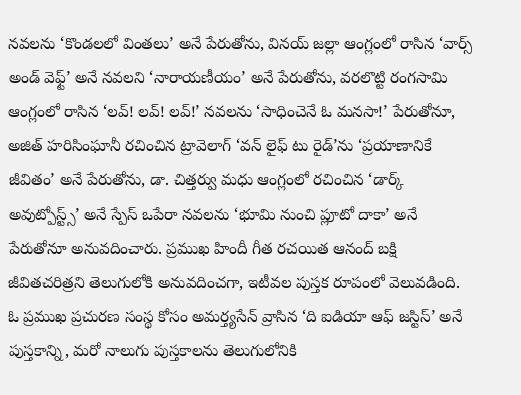నవలను ‘కొండలలో వింతలు’ అనే పేరుతోను, వినయ్ జల్లా ఆంగ్లంలో రాసిన ‘వార్స్ అండ్ వెఫ్ట్’ అనే నవలని ‘నారాయణీయం’ అనే పేరుతోను, వరలొట్టి రంగసామి ఆంగ్లంలో రాసిన ‘లవ్! లవ్! లవ్!’ నవలను ‘సాధించెనే ఓ మనసా!’ పేరుతోనూ, అజిత్ హరిసింఘానీ రచించిన ట్రావెలాగ్ ‘వన్ లైఫ్ టు రైడ్’ను ‘ప్రయాణానికే జీవితం’ అనే పేరుతోను, డా. చిత్తర్వు మధు ఆంగ్లంలో రచించిన ‘డార్క్ అవుట్పోస్ట్స్’ అనే స్పేస్ ఒపేరా నవలను ‘భూమి నుంచి ప్లూటో దాకా’ అనే పేరుతోనూ అనువదించారు. ప్రముఖ హిందీ గీత రచయిత ఆనంద్ బక్షి జీవితచరిత్రని తెలుగులోకి అనువదించగా, ఇటీవల పుస్తక రూపంలో వెలువడింది.
ఓ ప్రముఖ ప్రచురణ సంస్థ కోసం అమర్త్యసేన్ వ్రాసిన ‘ది ఐడియా ఆఫ్ జస్టిస్’ అనే పుస్తకాన్ని, మరో నాలుగు పుస్తకాలను తెలుగులోనికి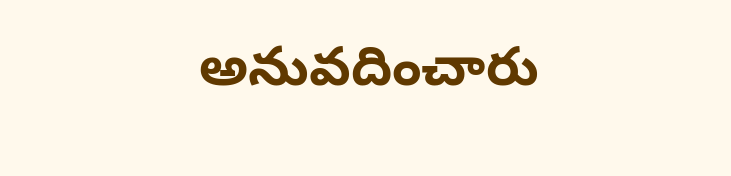అనువదించారు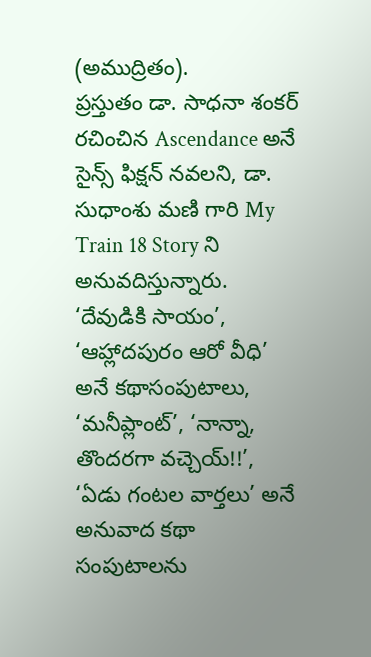(అముద్రితం).
ప్రస్తుతం డా. సాధనా శంకర్ రచించిన Ascendance అనే సైన్స్ ఫిక్షన్ నవలని, డా. సుధాంశు మణి గారి My Train 18 Story ని అనువదిస్తున్నారు.
‘దేవుడికి సాయం’, ‘ఆహ్లాదపురం ఆరో వీధి’ అనే కథాసంపుటాలు, ‘మనీప్లాంట్’, ‘నాన్నా, తొందరగా వచ్చెయ్!!’, ‘ఏడు గంటల వార్తలు’ అనే అనువాద కథా సంపుటాలను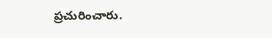ప్రచురించారు.